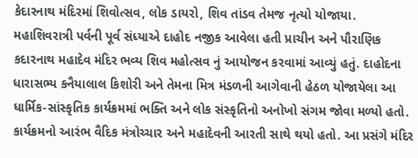કેદારનાથ મંદિરમાં શિવોત્સવ, લોક ડાયરો, શિવ તાંડવ તેમજ નૃત્યો યોજાયા.
મહાશિવરાત્રી પર્વની પૂર્વ સંધ્યાએ દાહોદ નજીક આવેલા હતી પ્રાચીન અને પૌરાણિક કદારનાથ મહાદેવ મંદિર ભવ્ય શિવ મહોત્સવ નું આયોજન કરવામાં આવ્યું હતું. દાહોદના ધારાસભ્ય કનૈયાલાલ કિશોરી અને તેમના મિત્ર મંડળની આગેવાની હેઠળ યોજાયેલા આ ધાર્મિક-સાંસ્કૃતિક કાર્યક્રમમાં ભક્તિ અને લોક સંસ્કૃતિનો અનોખો સંગમ જોવા મળ્યો હતો. કાર્યક્રમનો આરંભ વૈદિક મંત્રોચ્ચાર અને મહાદેવની આરતી સાથે થયો હતો. આ પ્રસંગે મંદિર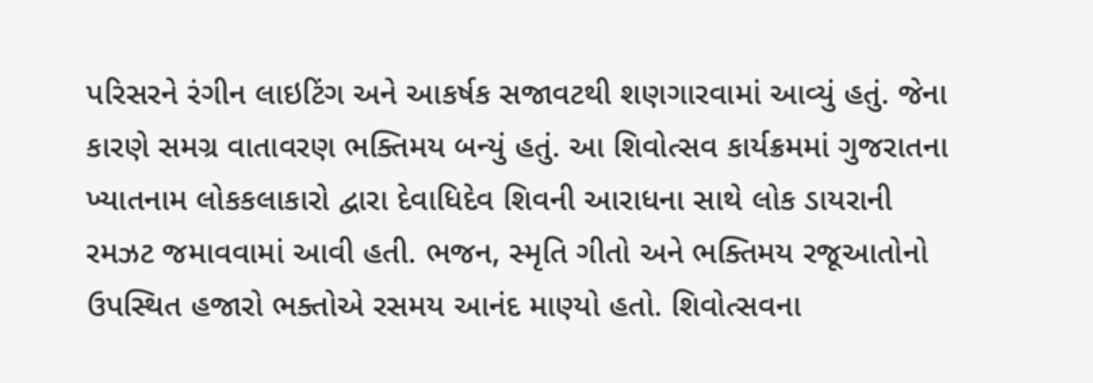પરિસરને રંગીન લાઇટિંગ અને આકર્ષક સજાવટથી શણગારવામાં આવ્યું હતું. જેના કારણે સમગ્ર વાતાવરણ ભક્તિમય બન્યું હતું. આ શિવોત્સવ કાર્યક્રમમાં ગુજરાતના ખ્યાતનામ લોકકલાકારો દ્વારા દેવાધિદેવ શિવની આરાધના સાથે લોક ડાયરાની રમઝટ જમાવવામાં આવી હતી. ભજન, સ્મૃતિ ગીતો અને ભક્તિમય રજૂઆતોનો ઉપસ્થિત હજારો ભક્તોએ રસમય આનંદ માણ્યો હતો. શિવોત્સવના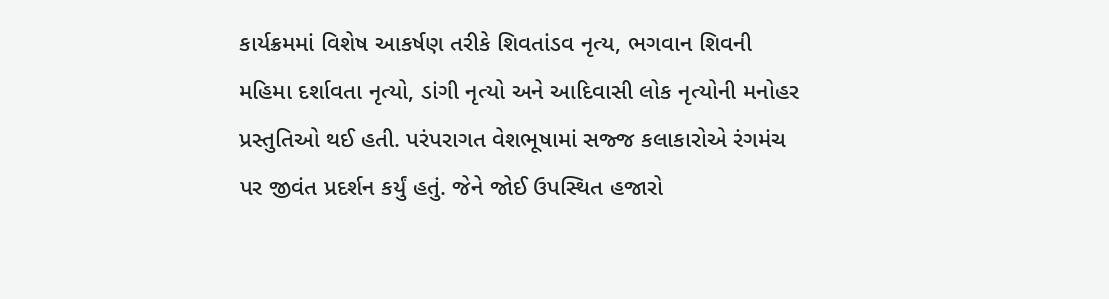કાર્યક્રમમાં વિશેષ આકર્ષણ તરીકે શિવતાંડવ નૃત્ય, ભગવાન શિવની મહિમા દર્શાવતા નૃત્યો, ડાંગી નૃત્યો અને આદિવાસી લોક નૃત્યોની મનોહર પ્રસ્તુતિઓ થઈ હતી. પરંપરાગત વેશભૂષામાં સજ્જ કલાકારોએ રંગમંચ પર જીવંત પ્રદર્શન કર્યું હતું. જેને જોઈ ઉપસ્થિત હજારો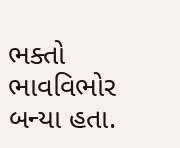ભક્તો ભાવવિભોર બન્યા હતા.